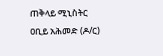ጠቅላይ ሚኒስትር ዐቢይ አሕመድ (ዶ/ር)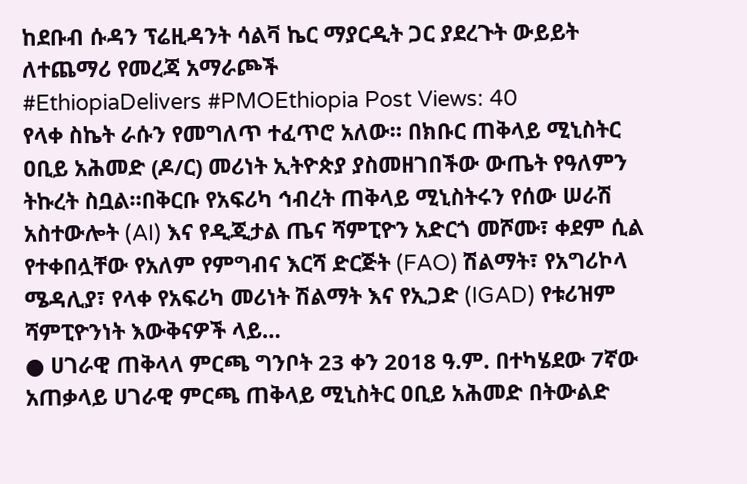ከደቡብ ሱዳን ፕሬዚዳንት ሳልቫ ኬር ማያርዲት ጋር ያደረጉት ውይይት
ለተጨማሪ የመረጃ አማራጮች
#EthiopiaDelivers #PMOEthiopia Post Views: 40
የላቀ ስኬት ራሱን የመግለጥ ተፈጥሮ አለው። በክቡር ጠቅላይ ሚኒስትር ዐቢይ አሕመድ (ዶ/ር) መሪነት ኢትዮጵያ ያስመዘገበችው ውጤት የዓለምን ትኩረት ስቧል።በቅርቡ የአፍሪካ ኅብረት ጠቅላይ ሚኒስትሩን የሰው ሠራሽ አስተውሎት (AI) እና የዲጂታል ጤና ሻምፒዮን አድርጎ መሾሙ፣ ቀደም ሲል የተቀበሏቸው የአለም የምግብና እርሻ ድርጅት (FAO) ሽልማት፣ የአግሪኮላ ሜዳሊያ፣ የላቀ የአፍሪካ መሪነት ሽልማት እና የኢጋድ (IGAD) የቱሪዝም ሻምፒዮንነት እውቅናዎች ላይ…
● ሀገራዊ ጠቅላላ ምርጫ ግንቦት 23 ቀን 2018 ዓ.ም. በተካሄደው 7ኛው አጠቃላይ ሀገራዊ ምርጫ ጠቅላይ ሚኒስትር ዐቢይ አሕመድ በትውልድ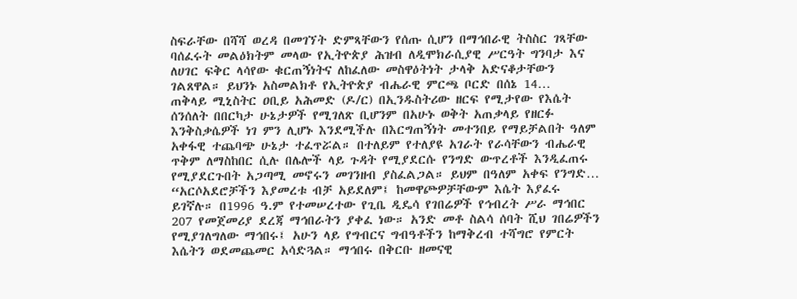ስፍራቸው በሻሻ ወረዳ በመገኘት ድምጻቸውን የሰጡ ሲሆን በማኅበራዊ ትስስር ገጻቸው ባሰፈሩት መልዕክትም መላው የኢትዮጵያ ሕዝብ ለዲሞክራሲያዊ ሥርዓት ግንባታ እና ለሀገር ፍቅር ላሳየው ቁርጠኝነትና ለከፈለው መስዋዕትነት ታላቅ አድናቆታቸውን ገልጸዋል። ይህንኑ አስመልክቶ የኢትዮጵያ ብሔራዊ ምርጫ ቦርድ በሰኔ 14…
ጠቅላይ ሚኒስትር ዐቢይ አሕመድ (ዶ/ር) በኢንዱስትሪው ዘርፍ የሚታየው የእሴት ሰንሰለት በበርካታ ሁኔታዎች የሚገለጽ ቢሆንም በአሁኑ ወቅት አጠቃላይ የዘርፉ እንቅስቃሴዎች ነገ ምን ሊሆኑ እንደሚችሉ በእርግጠኝነት መተንበይ የማይቻልበት ዓለም አቀፋዊ ተጨባጭ ሁኔታ ተፈጥሯል። በተለይም የተለያዩ አገራት የራሳቸውን ብሔራዊ ጥቅም ለማስከበር ሲሉ በሌሎች ላይ ጉዳት የሚያደርሱ የንግድ ውጥረቶች እንዲፈጠሩ የሚያደርጉበት አጋጣሚ መኖሩን መገንዘብ ያስፈልጋል። ይህም በዓለም አቀፍ የንግድ…
“አርሶአደሮቻችን እያመረቱ ብቻ አይደለም፤ ከመዋጮዎቻቸውም እሴት እያፈሩ ይገኛሉ። በ1996 ዓ.ም የተመሠረተው የጊቤ ዲዴሳ የገበሬዎች የኅብረት ሥራ ማኅበር 207 የመጀመሪያ ደረጃ ማኅበራትን ያቀፈ ነው። አንድ መቶ ስልሳ ሰባት ሺህ ገበሬዎችን የሚያገለግለው ማኅበሩ፤ አሁን ላይ የግብርና ግብዓቶችን ከማቅረብ ተሻግሮ የምርት እሴትን ወደመጨመር አሳድጓል። ማኅበሩ በቅርቡ ዘመናዊ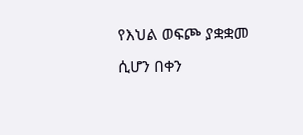የእህል ወፍጮ ያቋቋመ ሲሆን በቀን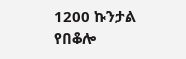1200 ኩንታል የበቆሎ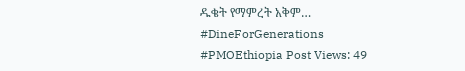ዱቄት የማምረት አቅም…
#DineForGenerations #PMOEthiopia Post Views: 49